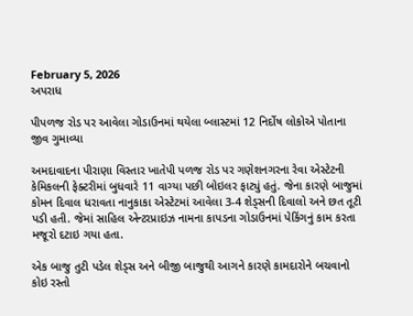February 5, 2026
અપરાધ

પીપળજ રોડ પર આવેલા ગોડાઉનમાં થયેલા બ્લાસ્ટમાં 12 નિર્દોષ લોકોએ પોતાના જીવ ગુમાવ્યા

અમદાવાદના પીરાણા વિસ્તાર ખાતેપી પળજ રોડ પર ગણેશનગરના રેવા એસ્ટેટની કેમિકલની ફેક્ટરીમાં બુધવારે 11 વાગ્યા પછી બોઇલર ફાટ્યું હતું. જેના કારણે બાજુમાં કોમન દિવાલ ધરાવતા નાનુકાકા એસ્ટેટમાં આવેલા 3-4 શેડ્સની દિવાલો અને છત તૂટી પડી હતી. જેમાં સાહિલ એન્ટરપ્રાઇઝ નામના કાપડના ગોડાઉનમાં પેકિંગનું કામ કરતા મજૂરો દટાઇ ગયા હતા.

એક બાજુ તુટી પડેલ શેડ્સ અને બીજી બાજુથી આગને કારણે કામદારોને બચવાનો કોઇ રસ્તો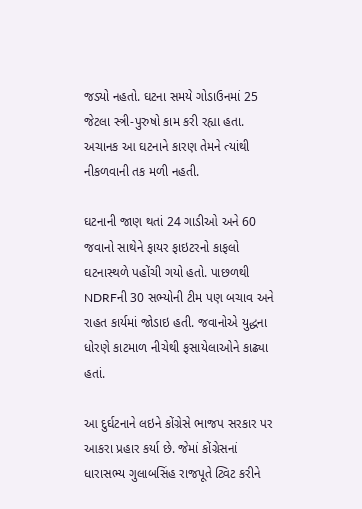જડ્યો નહતો. ઘટના સમયે ગોડાઉનમાં 25 જેટલા સ્ત્રી-પુરુષો કામ કરી રહ્યા હતા. અચાનક આ ઘટનાને કારણ તેમને ત્યાંથી નીકળવાની તક મળી નહતી.

ઘટનાની જાણ થતાં 24 ગાડીઓ અને 60 જવાનો સાથેને ફાયર ફાઇટરનો કાફલો ઘટનાસ્થળે પહોંચી ગયો હતો. પાછળથી NDRFની 30 સભ્યોની ટીમ પણ બચાવ અને રાહત કાર્યમાં જોડાઇ હતી. જવાનોએ યુદ્ધના ધોરણે કાટમાળ નીચેથી ફસાયેલાઓને કાઢ્યા હતાં.

આ દુર્ઘટનાને લઇને કોંગ્રેસે ભાજપ સરકાર પર આકરા પ્રહાર કર્યા છે. જેમાં કોંગ્રેસનાં ધારાસભ્ય ગુલાબસિંહ રાજપૂતે ટ્વિટ કરીને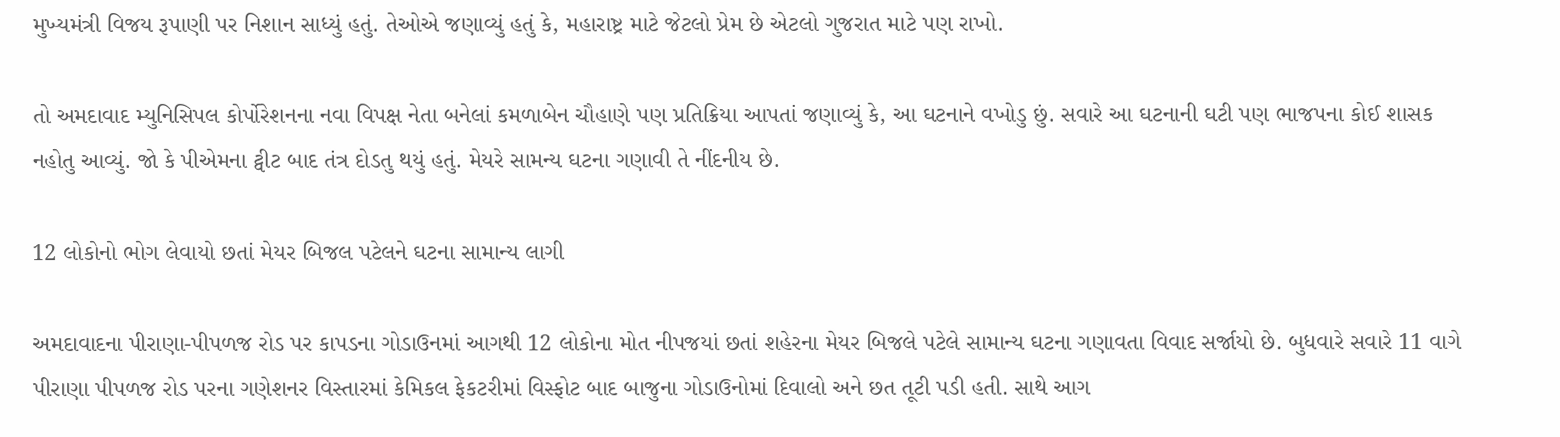મુખ્યમંત્રી વિજય રૂપાણી પર નિશાન સાધ્યું હતું. તેઓએ જણાવ્યું હતું કે, મહારાષ્ટ્ર માટે જેટલો પ્રેમ છે એટલો ગુજરાત માટે પણ રાખો.

તો અમદાવાદ મ્યુનિસિપલ કોર્પોરેશનના નવા વિપક્ષ નેતા બનેલાં કમળાબેન ચૌહાણે પણ પ્રતિક્રિયા આપતાં જણાવ્યું કે, આ ઘટનાને વખોડુ છું. સવારે આ ઘટનાની ઘટી પણ ભાજપના કોઈ શાસક નહોતુ આવ્યું. જો કે પીએમના ટ્વીટ બાદ તંત્ર દોડતુ થયું હતું. મેયરે સામન્ય ઘટના ગણાવી તે નીંદનીય છે.

12 લોકોનો ભોગ લેવાયો છતાં મેયર બિજલ પટેલને ઘટના સામાન્ય લાગી

અમદાવાદના પીરાણા-પીપળજ રોડ પર કાપડના ગોડાઉનમાં આગથી 12 લોકોના મોત નીપજયાં છતાં શહેરના મેયર બિજલે પટેલે સામાન્ય ઘટના ગણાવતા વિવાદ સર્જાયો છે. બુધવારે સવારે 11 વાગે પીરાણા પીપળજ રોડ પરના ગણેશનર વિસ્તારમાં કેમિકલ ફેકટરીમાં વિસ્ફોટ બાદ બાજુના ગોડાઉનોમાં દિવાલો અને છત તૂટી પડી હતી. સાથે આગ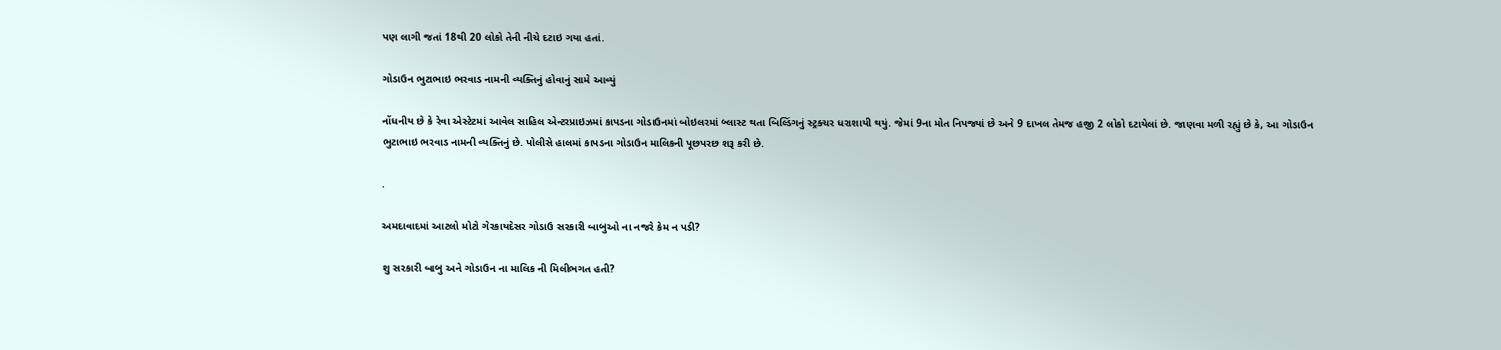પણ લાગી જતાં 18થી 20 લોકો તેની નીચે દટાઇ ગયા હતાં.

ગોડાઉન ભુટાભાઇ ભરવાડ નામની વ્યક્તિનું હોવાનું સામે આવ્યું

નોંધનીય છે કે રેવા એસ્ટેટમાં આવેલ સાહિલ એન્ટરપ્રાઇઝમાં કાપડના ગોડાઉનમાં બોઇલરમાં બ્લાસ્ટ થતા બિલ્ડિંગનું સ્ટ્રક્ચર ધરાશાયી થયું. જેમાં 9ના મોત નિપજ્યાં છે અને 9 દાખલ તેમજ હજી 2 લોકો દટાયેલાં છે. જાણવા મળી રહ્યું છે કે, આ ગોડાઉન ભુટાભાઇ ભરવાડ નામની વ્યક્તિનું છે. પોલીસે હાલમાં કાપડના ગોડાઉન માલિકની પૂછપરછ શરૂ કરી છે.

.

અમદાવાદમાં આટલો મોટો ગેરકાયદેસર ગોડાઉ સરકારી બાબુઓ ના નજરે કેમ ન પડી?

શુ સરકારી બાબુ અને ગોડાઉન ના માલિક ની મિલીભગત હતી?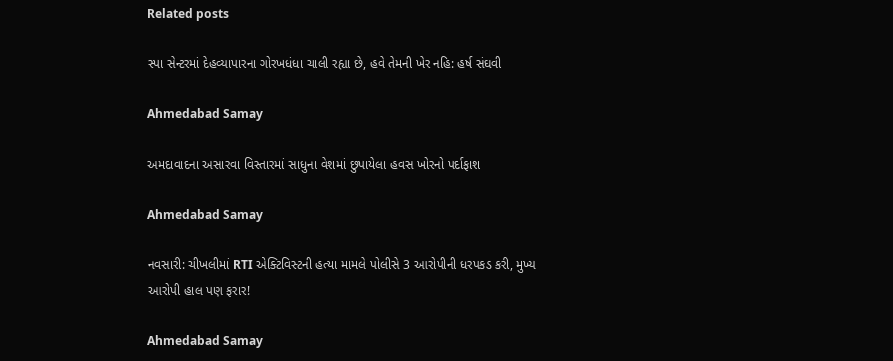Related posts

સ્પા સેન્ટરમાં દેહવ્યાપારના ગોરખધંધા ચાલી રહ્યા છે, હવે તેમની ખેર નહિ: હર્ષ સંઘવી

Ahmedabad Samay

અમદાવાદના અસારવા વિસ્તારમાં સાધુના વેશમાં છુપાયેલા હવસ ખોરનો પર્દાફાશ

Ahmedabad Samay

નવસારી: ચીખલીમાં RTI એક્ટિવિસ્ટની હત્યા મામલે પોલીસે 3 આરોપીની ધરપકડ કરી, મુખ્ય આરોપી હાલ પણ ફરાર!

Ahmedabad Samay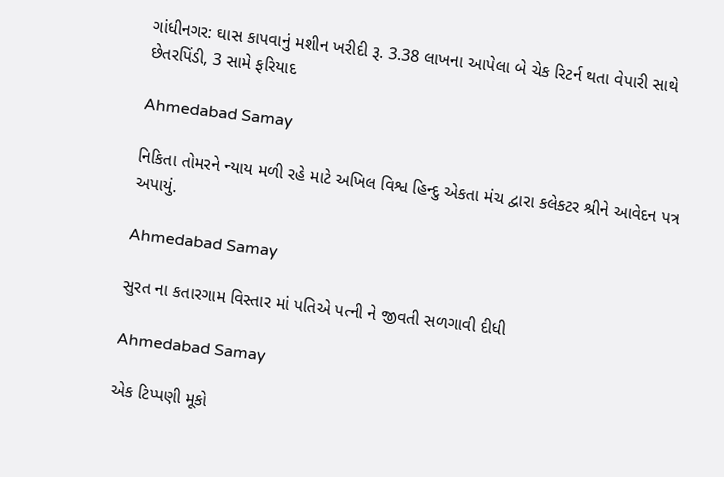ગાંધીનગર: ઘાસ કાપવાનું મશીન ખરીદી રૂ. 3.38 લાખના આપેલા બે ચેક રિટર્ન થતા વેપારી સાથે છેતરપિંડી, 3 સામે ફરિયાદ

Ahmedabad Samay

નિકિતા તોમરને ન્યાય મળી રહે માટે અખિલ વિશ્વ હિન્દુ એકતા મંચ દ્વારા કલેકટર શ્રીને આવેદન પત્ર અપાયું.

Ahmedabad Samay

સુરત ના કતારગામ વિસ્તાર માં પતિએ પત્ની ને જીવતી સળગાવી દીધી

Ahmedabad Samay

એક ટિપ્પણી મૂકો